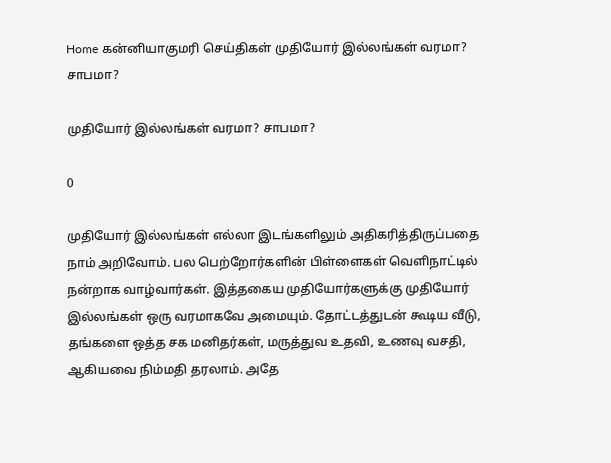Home கன்னியாகுமரி செய்திகள் முதியோர் இல்லங்கள் வரமா? சாபமா?

முதியோர் இல்லங்கள் வரமா? சாபமா?

0

முதியோர் இல்லங்கள் எல்லா இடங்களிலும் அதிகரித்திருப்பதை நாம் அறிவோம். பல பெற்றோர்களின் பிள்ளைகள் வெளிநாட்டில் நன்றாக வாழ்வார்கள். இத்தகைய முதியோர்களுக்கு முதியோர் இல்லங்கள் ஒரு வரமாகவே அமையும். தோட்டத்துடன் கூடிய வீடு, தங்களை ஒத்த சக மனிதர்கள், மருத்துவ உதவி, உணவு வசதி, ஆகியவை நிம்மதி தரலாம். அதே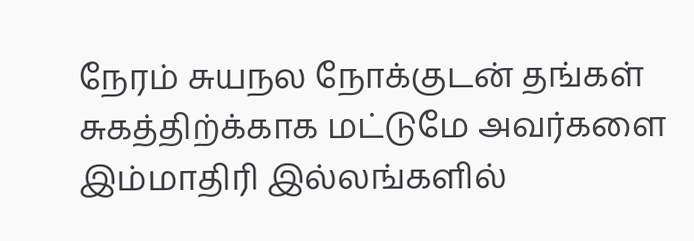நேரம் சுயநல நோக்குடன் தங்கள் சுகத்திற்க்காக மட்டுமே அவர்களை இம்மாதிரி இல்லங்களில்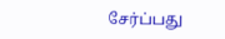சேர்ப்பது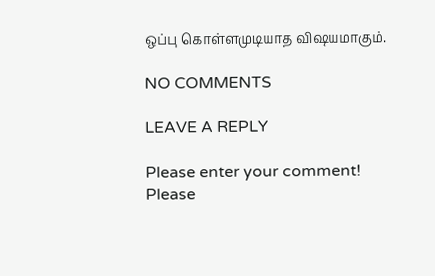ஒப்பு கொள்ளமுடியாத விஷயமாகும்.

NO COMMENTS

LEAVE A REPLY

Please enter your comment!
Please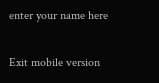enter your name here

Exit mobile version